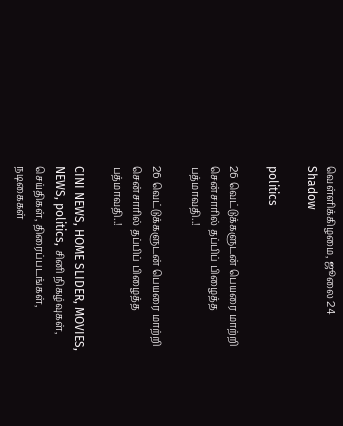வெள்ளிக்கிழமை, ஜூலை 24
Shadow

politics

26 வெட்டுக்களுடன் பெயரை மாற்றி சென்சாரில் தப்பிப் பிழைத்த பத்மாவதி..!

26 வெட்டுக்களுடன் பெயரை மாற்றி சென்சாரில் தப்பிப் பிழைத்த பத்மாவதி..!

CINI NEWS, HOME SLIDER, MOVIES, NEWS, politics, சினி நிகழ்வுகள், செய்திகள், திரைப்படங்கள், நடிகைகள்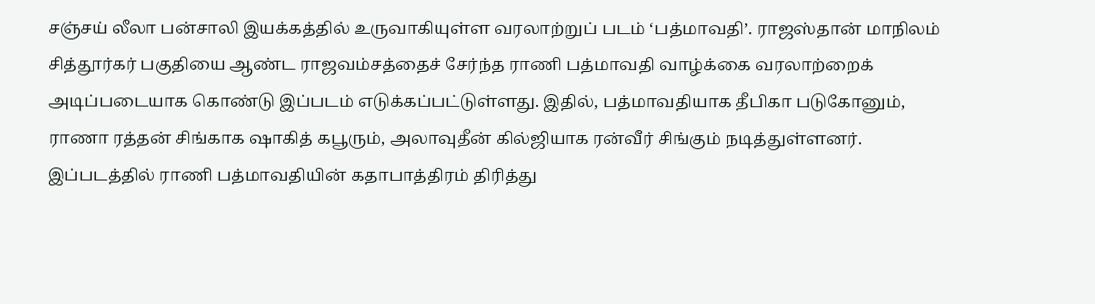சஞ்சய் லீலா பன்சாலி இயக்கத்தில் உருவாகியுள்ள வரலாற்றுப் படம் ‘பத்மாவதி’. ராஜஸ்தான் மாநிலம் சித்தூர்கர் பகுதியை ஆண்ட ராஜவம்சத்தைச் சேர்ந்த ராணி பத்மாவதி வாழ்க்கை வரலாற்றைக் அடிப்படையாக கொண்டு இப்படம் எடுக்கப்பட்டுள்ளது. இதில், பத்மாவதியாக தீபிகா படுகோனும், ராணா ரத்தன் சிங்காக ஷாகித் கபூரும், அலாவுதீன் கில்ஜியாக ரன்வீர் சிங்கும் நடித்துள்ளனர். இப்படத்தில் ராணி பத்மாவதியின் கதாபாத்திரம் திரித்து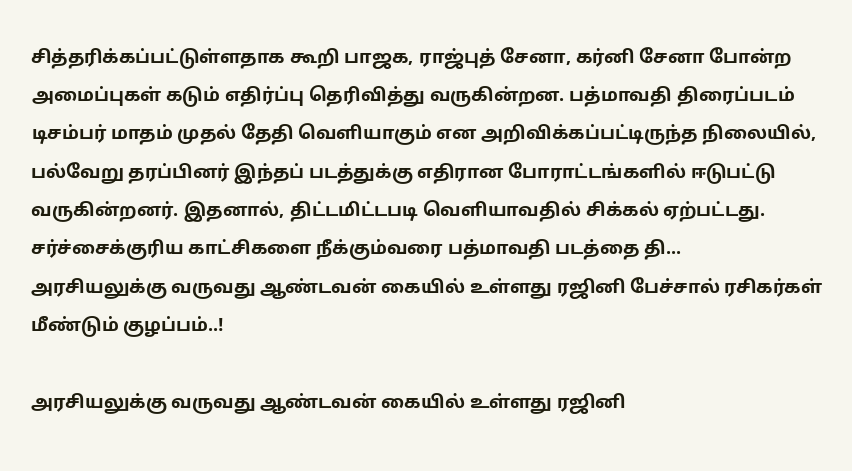சித்தரிக்கப்பட்டுள்ளதாக கூறி பாஜக, ராஜ்புத் சேனா, கர்னி சேனா போன்ற அமைப்புகள் கடும் எதிர்ப்பு தெரிவித்து வருகின்றன. பத்மாவதி திரைப்படம் டிசம்பர் மாதம் முதல் தேதி வெளியாகும் என அறிவிக்கப்பட்டிருந்த நிலையில், பல்வேறு தரப்பினர் இந்தப் படத்துக்கு எதிரான போராட்டங்களில் ஈடுபட்டு வருகின்றனர். இதனால், திட்டமிட்டபடி வெளியாவதில் சிக்கல் ஏற்பட்டது. சர்ச்சைக்குரிய காட்சிகளை நீக்கும்வரை பத்மாவதி படத்தை தி...
அரசியலுக்கு வருவது ஆண்டவன் கையில் உள்ளது ரஜினி பேச்சால் ரசிகர்கள் மீண்டும் குழப்பம்..!

அரசியலுக்கு வருவது ஆண்டவன் கையில் உள்ளது ரஜினி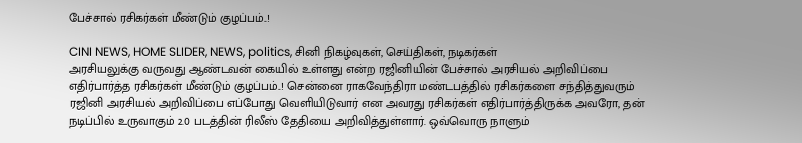பேச்சால் ரசிகர்கள் மீண்டும் குழப்பம்..!

CINI NEWS, HOME SLIDER, NEWS, politics, சினி நிகழ்வுகள், செய்திகள், நடிகர்கள்
அரசியலுக்கு வருவது ஆண்டவன் கையில் உள்ளது என்ற ரஜினியின் பேச்சால் அரசியல் அறிவிப்பை எதிர்பார்த்த ரசிகர்கள் மீண்டும் குழப்பம்..! சென்னை ராகவேந்திரா மண்டபத்தில் ரசிகர்களை சந்தித்துவரும் ரஜினி அரசியல் அறிவிப்பை எப்போது வெளியிடுவார் என அவரது ரசிகர்கள் எதிர்பார்த்திருக்க அவரோ, தன் நடிப்பில் உருவாகும் 2.0 படத்தின் ரிலீஸ் தேதியை அறிவித்துள்ளார். ஒவ்வொரு நாளும்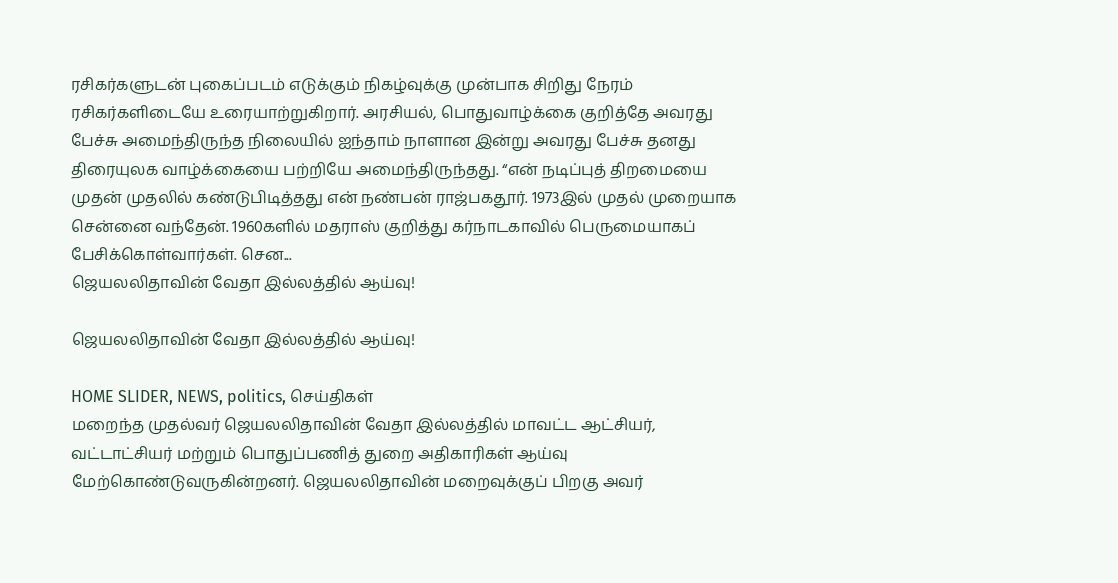ரசிகர்களுடன் புகைப்படம் எடுக்கும் நிகழ்வுக்கு முன்பாக சிறிது நேரம் ரசிகர்களிடையே உரையாற்றுகிறார். அரசியல், பொதுவாழ்க்கை குறித்தே அவரது பேச்சு அமைந்திருந்த நிலையில் ஐந்தாம் நாளான இன்று அவரது பேச்சு தனது திரையுலக வாழ்க்கையை பற்றியே அமைந்திருந்தது. “என் நடிப்புத் திறமையை முதன் முதலில் கண்டுபிடித்தது என் நண்பன் ராஜ்பகதூர். 1973இல் முதல் முறையாக சென்னை வந்தேன். 1960களில் மதராஸ் குறித்து கர்நாடகாவில் பெருமையாகப் பேசிக்கொள்வார்கள். சென...
ஜெயலலிதாவின் வேதா இல்லத்தில் ஆய்வு!

ஜெயலலிதாவின் வேதா இல்லத்தில் ஆய்வு!

HOME SLIDER, NEWS, politics, செய்திகள்
மறைந்த முதல்வர் ஜெயலலிதாவின் வேதா இல்லத்தில் மாவட்ட ஆட்சியர், வட்டாட்சியர் மற்றும் பொதுப்பணித் துறை அதிகாரிகள் ஆய்வு மேற்கொண்டுவருகின்றனர். ஜெயலலிதாவின் மறைவுக்குப் பிறகு அவர்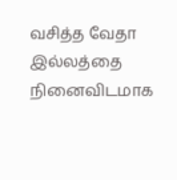வசித்த வேதா இல்லத்தை நினைவிடமாக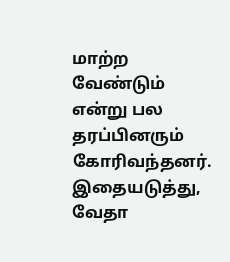மாற்ற வேண்டும் என்று பல தரப்பினரும் கோரிவந்தனர். இதையடுத்து, வேதா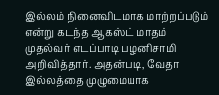இல்லம் நினைவிடமாக மாற்றப்படும் என்று கடந்த ஆகஸ்ட் மாதம் முதல்வர் எடப்பாடி பழனிசாமி அறிவித்தார். அதன்படி, வேதா இல்லத்தை முழுமையாக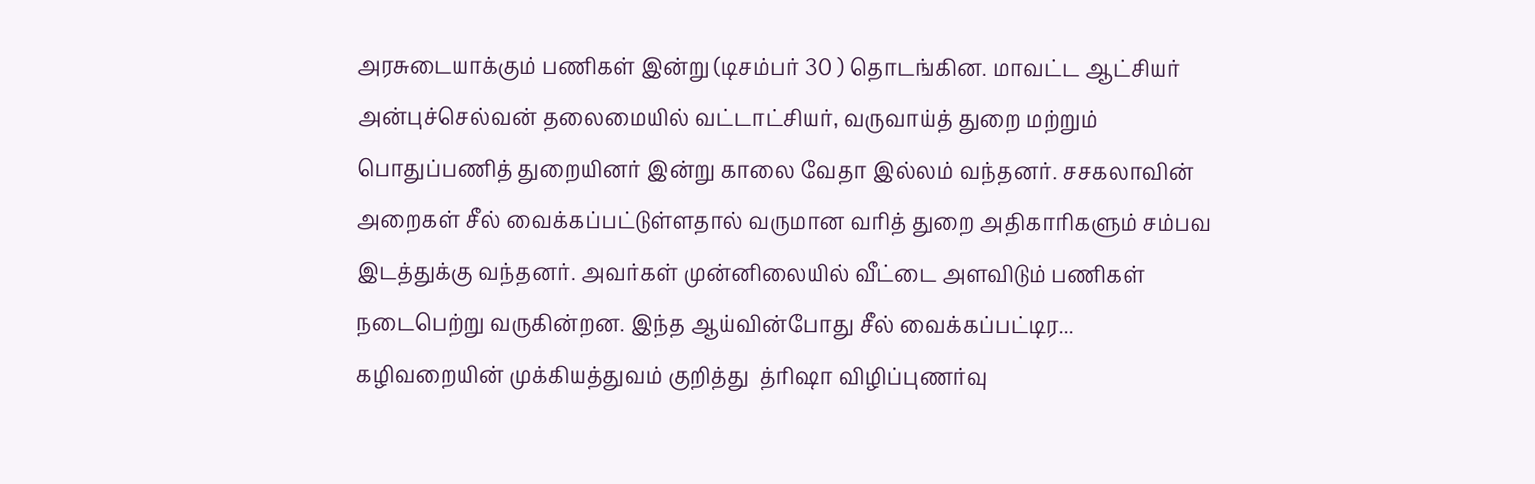அரசுடையாக்கும் பணிகள் இன்று (டிசம்பர் 30 ) தொடங்கின. மாவட்ட ஆட்சியர் அன்புச்செல்வன் தலைமையில் வட்டாட்சியர், வருவாய்த் துறை மற்றும் பொதுப்பணித் துறையினர் இன்று காலை வேதா இல்லம் வந்தனர். சசகலாவின் அறைகள் சீல் வைக்கப்பட்டுள்ளதால் வருமான வரித் துறை அதிகாரிகளும் சம்பவ இடத்துக்கு வந்தனர். அவர்கள் முன்னிலையில் வீட்டை அளவிடும் பணிகள் நடைபெற்று வருகின்றன. இந்த ஆய்வின்போது சீல் வைக்கப்பட்டிர...
கழிவறையின் முக்கியத்துவம் குறித்து  த்ரிஷா விழிப்புணர்வு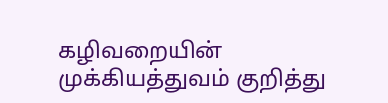கழிவறையின் முக்கியத்துவம் குறித்து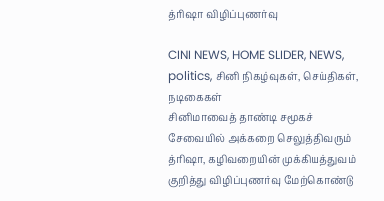த்ரிஷா விழிப்புணர்வு

CINI NEWS, HOME SLIDER, NEWS, politics, சினி நிகழ்வுகள், செய்திகள், நடிகைகள்
சினிமாவைத் தாண்டி சமூகச் சேவையில் அக்கறை செலுத்திவரும் த்ரிஷா, கழிவறையின் முக்கியத்துவம் குறித்து விழிப்புணர்வு மேற்கொண்டு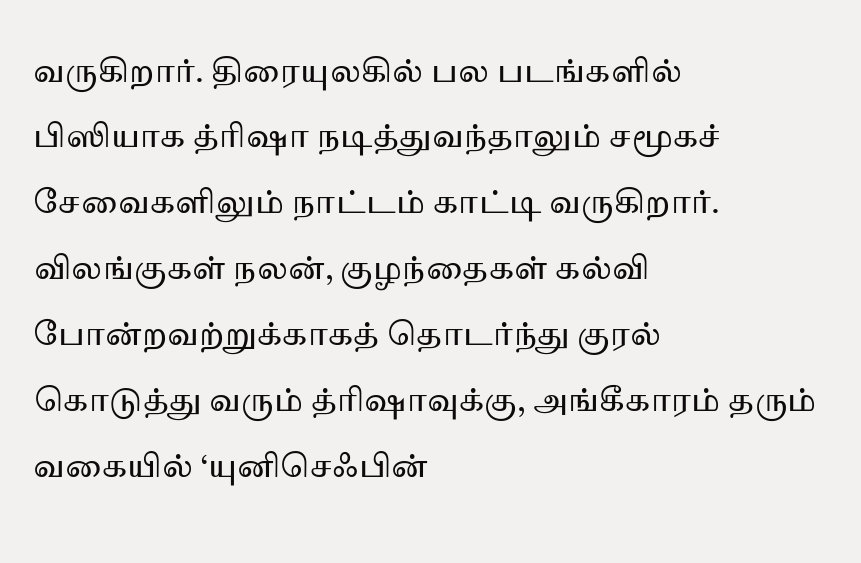வருகிறார். திரையுலகில் பல படங்களில் பிஸியாக த்ரிஷா நடித்துவந்தாலும் சமூகச் சேவைகளிலும் நாட்டம் காட்டி வருகிறார். விலங்குகள் நலன், குழந்தைகள் கல்வி போன்றவற்றுக்காகத் தொடர்ந்து குரல் கொடுத்து வரும் த்ரிஷாவுக்கு, அங்கீகாரம் தரும் வகையில் ‘யுனிசெஃபின்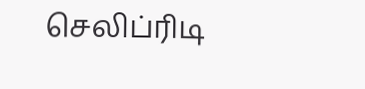செலிப்ரிடி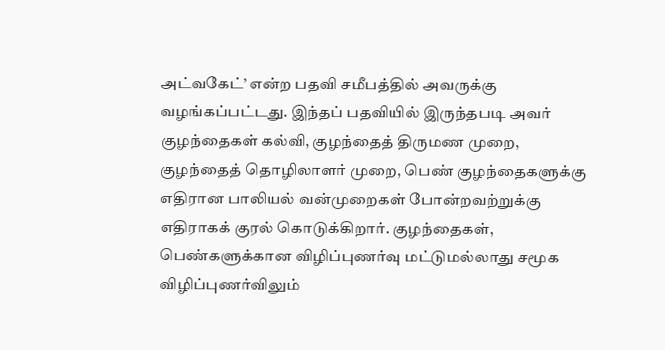அட்வகேட்’ என்ற பதவி சமீபத்தில் அவருக்கு வழங்கப்பட்டது. இந்தப் பதவியில் இருந்தபடி அவர் குழந்தைகள் கல்வி, குழந்தைத் திருமண முறை, குழந்தைத் தொழிலாளர் முறை, பெண் குழந்தைகளுக்கு எதிரான பாலியல் வன்முறைகள் போன்றவற்றுக்கு எதிராகக் குரல் கொடுக்கிறார். குழந்தைகள், பெண்களுக்கான விழிப்புணர்வு மட்டுமல்லாது சமூக விழிப்புணர்விலும்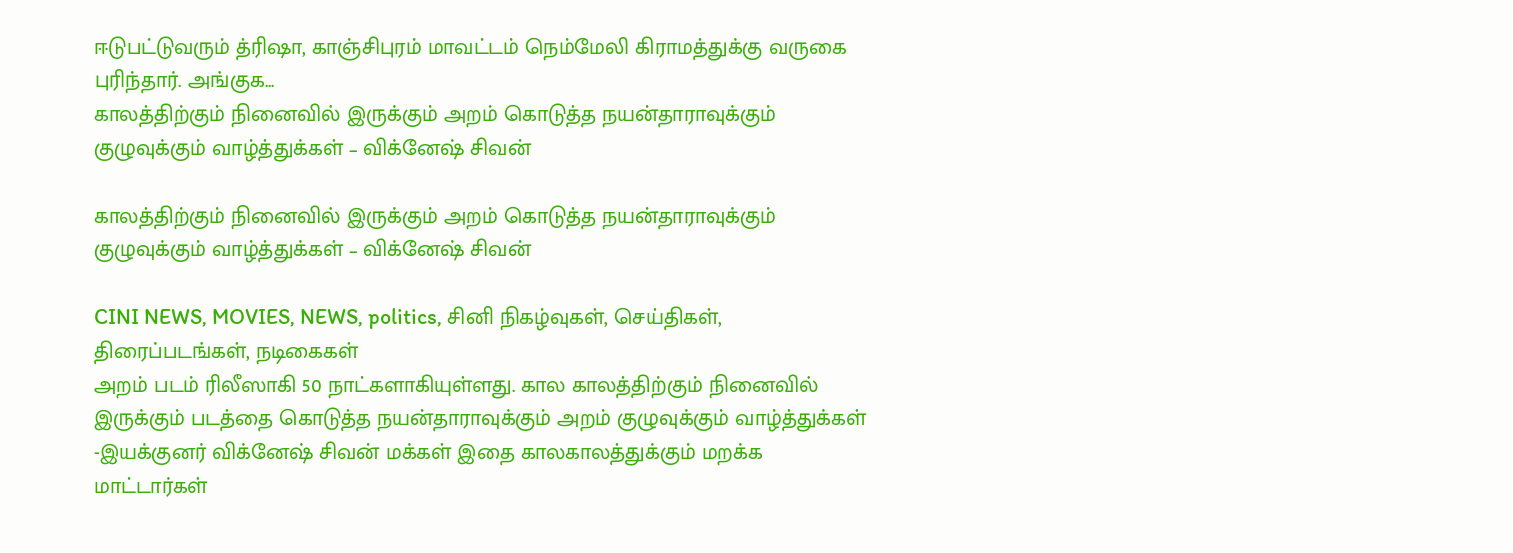ஈடுபட்டுவரும் த்ரிஷா, காஞ்சிபுரம் மாவட்டம் நெம்மேலி கிராமத்துக்கு வருகை புரிந்தார். அங்குக...
காலத்திற்கும் நினைவில் இருக்கும் அறம் கொடுத்த நயன்தாராவுக்கும் குழுவுக்கும் வாழ்த்துக்கள் – விக்னேஷ் சிவன்

காலத்திற்கும் நினைவில் இருக்கும் அறம் கொடுத்த நயன்தாராவுக்கும் குழுவுக்கும் வாழ்த்துக்கள் – விக்னேஷ் சிவன்

CINI NEWS, MOVIES, NEWS, politics, சினி நிகழ்வுகள், செய்திகள், திரைப்படங்கள், நடிகைகள்
அறம் படம் ரிலீஸாகி 50 நாட்களாகியுள்ளது. கால காலத்திற்கும் நினைவில் இருக்கும் படத்தை கொடுத்த நயன்தாராவுக்கும் அறம் குழுவுக்கும் வாழ்த்துக்கள் -இயக்குனர் விக்னேஷ் சிவன் மக்கள் இதை காலகாலத்துக்கும் மறக்க மாட்டார்கள்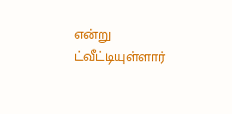என்று ட்வீட்டியுள்ளார்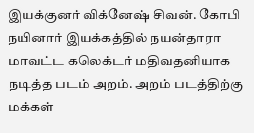இயக்குனர் விக்னேஷ் சிவன். கோபி நயினார் இயக்கத்தில் நயன்தாரா மாவட்ட கலெக்டர் மதிவதனியாக நடித்த படம் அறம். அறம் படத்திற்கு மக்கள்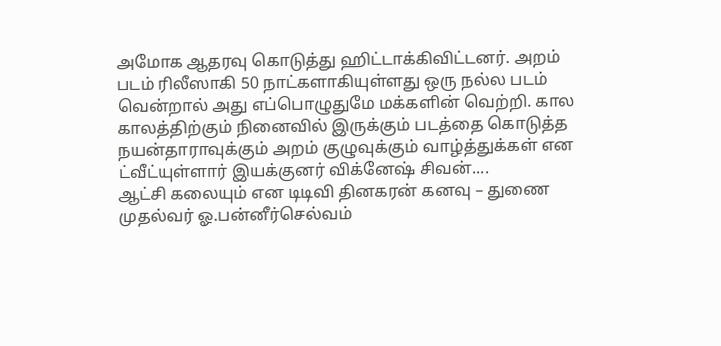அமோக ஆதரவு கொடுத்து ஹிட்டாக்கிவிட்டனர். அறம் படம் ரிலீஸாகி 50 நாட்களாகியுள்ளது ஒரு நல்ல படம் வென்றால் அது எப்பொழுதுமே மக்களின் வெற்றி. கால காலத்திற்கும் நினைவில் இருக்கும் படத்தை கொடுத்த நயன்தாராவுக்கும் அறம் குழுவுக்கும் வாழ்த்துக்கள் என ட்வீட்யுள்ளார் இயக்குனர் விக்னேஷ் சிவன்....
ஆட்சி கலையும் என டிடிவி தினகரன் கனவு – துணை முதல்வர் ஓ.பன்னீர்செல்வம்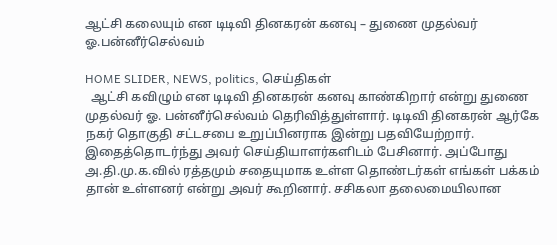ஆட்சி கலையும் என டிடிவி தினகரன் கனவு – துணை முதல்வர் ஓ.பன்னீர்செல்வம்

HOME SLIDER, NEWS, politics, செய்திகள்
  ஆட்சி கவிழும் என டிடிவி தினகரன் கனவு காண்கிறார் என்று துணை முதல்வர் ஓ. பன்னீர்செல்வம் தெரிவித்துள்ளார். டிடிவி தினகரன் ஆர்கே நகர் தொகுதி சட்டசபை உறுப்பினராக இன்று பதவியேற்றார். இதைத்தொடர்ந்து அவர் செய்தியாளர்களிடம் பேசினார். அப்போது அ.தி.மு.க.வில் ரத்தமும் சதையுமாக உள்ள தொண்டர்கள் எங்கள் பக்கம் தான் உள்ளனர் என்று அவர் கூறினார். சசிகலா தலைமையிலான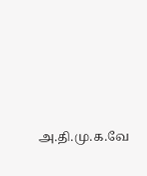அ.தி.மு.க.வே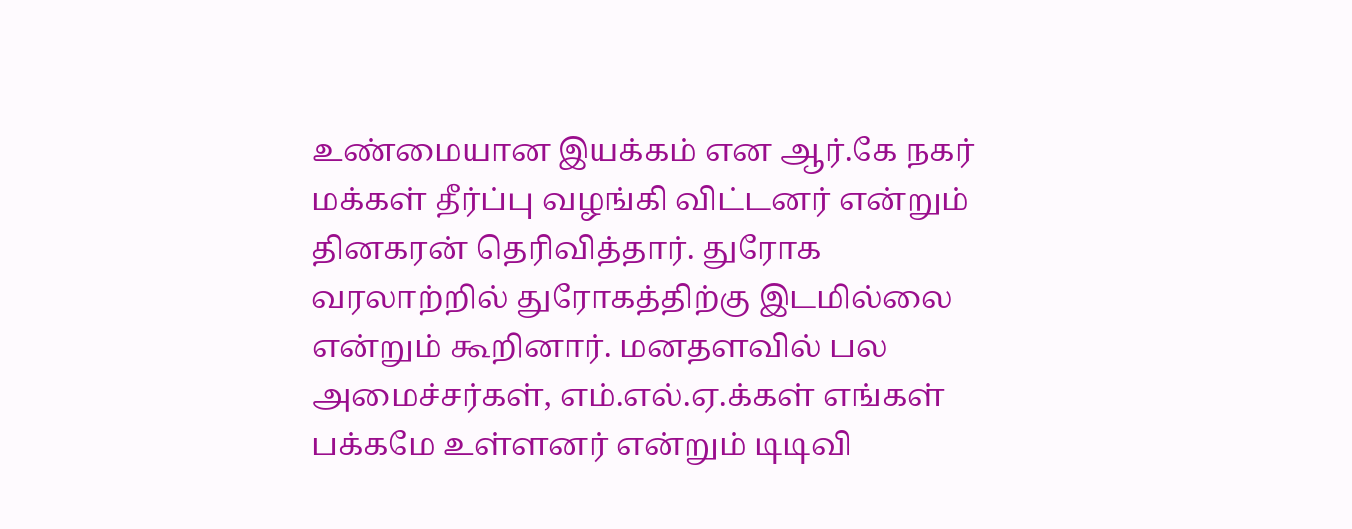உண்மையான இயக்கம் என ஆர்.கே நகர் மக்கள் தீர்ப்பு வழங்கி விட்டனர் என்றும் தினகரன் தெரிவித்தார். துரோக வரலாற்றில் துரோகத்திற்கு இடமில்லை என்றும் கூறினார். மனதளவில் பல அமைச்சர்கள், எம்.எல்.ஏ.க்கள் எங்கள் பக்கமே உள்ளனர் என்றும் டிடிவி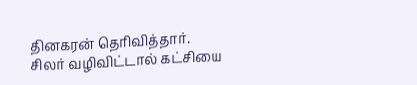தினகரன் தெரிவித்தார். சிலர் வழிவிட்டால் கட்சியை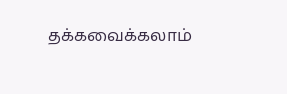தக்கவைக்கலாம்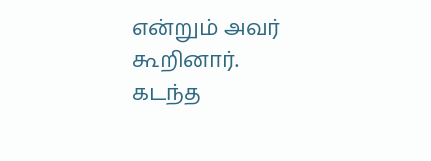என்றும் அவர் கூறினார். கடந்த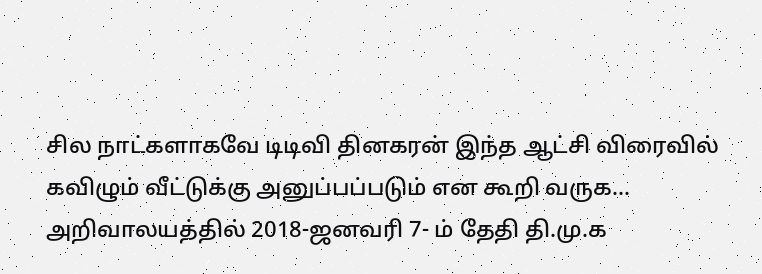சில நாட்களாகவே டிடிவி தினகரன் இந்த ஆட்சி விரைவில் கவிழும் வீட்டுக்கு அனுப்பப்படும் என கூறி வருக...
அறிவாலயத்தில் 2018-ஜனவரி 7- ம் தேதி தி.மு.க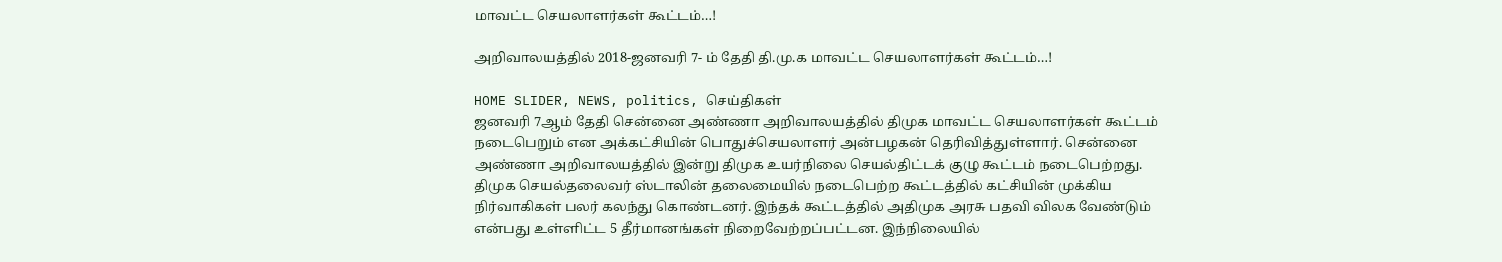மாவட்ட செயலாளர்கள் கூட்டம்…!

அறிவாலயத்தில் 2018-ஜனவரி 7- ம் தேதி தி.மு.க மாவட்ட செயலாளர்கள் கூட்டம்…!

HOME SLIDER, NEWS, politics, செய்திகள்
ஜனவரி 7ஆம் தேதி சென்னை அண்ணா அறிவாலயத்தில் திமுக மாவட்ட செயலாளர்கள் கூட்டம் நடைபெறும் என அக்கட்சியின் பொதுச்செயலாளர் அன்பழகன் தெரிவித்துள்ளார். சென்னை அண்ணா அறிவாலயத்தில் இன்று திமுக உயர்நிலை செயல்திட்டக் குழு கூட்டம் நடைபெற்றது. திமுக செயல்தலைவர் ஸ்டாலின் தலைமையில் நடைபெற்ற கூட்டத்தில் கட்சியின் முக்கிய நிர்வாகிகள் பலர் கலந்து கொண்டனர். இந்தக் கூட்டத்தில் அதிமுக அரசு பதவி விலக வேண்டும் என்பது உள்ளிட்ட 5 தீர்மானங்கள் நிறைவேற்றப்பட்டன. இந்நிலையில்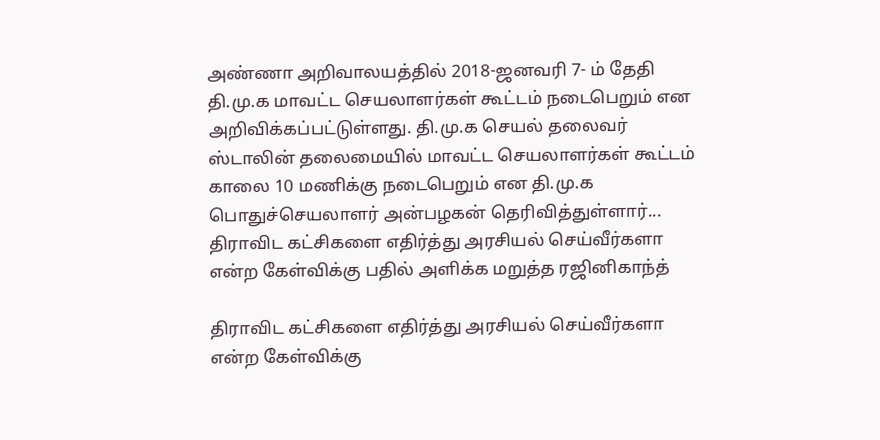அண்ணா அறிவாலயத்தில் 2018-ஜனவரி 7- ம் தேதி தி.மு.க மாவட்ட செயலாளர்கள் கூட்டம் நடைபெறும் என அறிவிக்கப்பட்டுள்ளது. தி.மு.க செயல் தலைவர் ஸ்டாலின் தலைமையில் மாவட்ட செயலாளர்கள் கூட்டம் காலை 10 மணிக்கு நடைபெறும் என தி.மு.க பொதுச்செயலாளர் அன்பழகன் தெரிவித்துள்ளார்...
திராவிட கட்சிகளை எதிர்த்து அரசியல் செய்வீர்களா என்ற கேள்விக்கு பதில் அளிக்க மறுத்த ரஜினிகாந்த்

திராவிட கட்சிகளை எதிர்த்து அரசியல் செய்வீர்களா என்ற கேள்விக்கு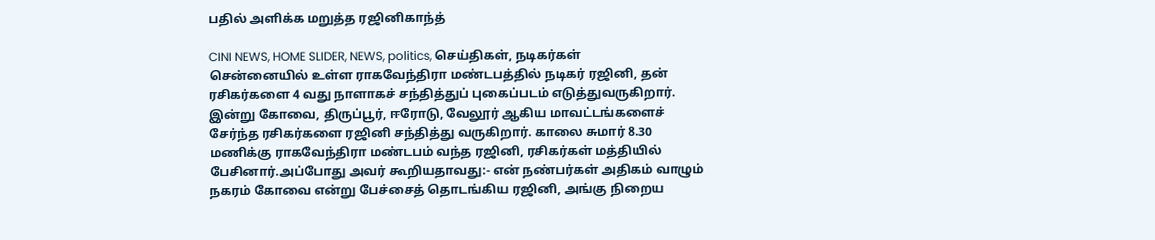பதில் அளிக்க மறுத்த ரஜினிகாந்த்

CINI NEWS, HOME SLIDER, NEWS, politics, செய்திகள், நடிகர்கள்
சென்னையில் உள்ள ராகவேந்திரா மண்டபத்தில் நடிகர் ரஜினி, தன் ரசிகர்களை 4 வது நாளாகச் சந்தித்துப் புகைப்படம் எடுத்துவருகிறார். இன்று கோவை, திருப்பூர், ஈரோடு, வேலூர் ஆகிய மாவட்டங்களைச் சேர்ந்த ரசிகர்களை ரஜினி சந்தித்து வருகிறார். காலை சுமார் 8.30 மணிக்கு ராகவேந்திரா மண்டபம் வந்த ரஜினி, ரசிகர்கள் மத்தியில் பேசினார்.அப்போது அவர் கூறியதாவது:- என் நண்பர்கள் அதிகம் வாழும் நகரம் கோவை என்று பேச்சைத் தொடங்கிய ரஜினி, அங்கு நிறைய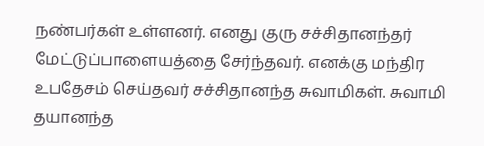நண்பர்கள் உள்ளனர். எனது குரு சச்சிதானந்தர் மேட்டுப்பாளையத்தை சேர்ந்தவர். எனக்கு மந்திர உபதேசம் செய்தவர் சச்சிதானந்த சுவாமிகள். சுவாமி தயானந்த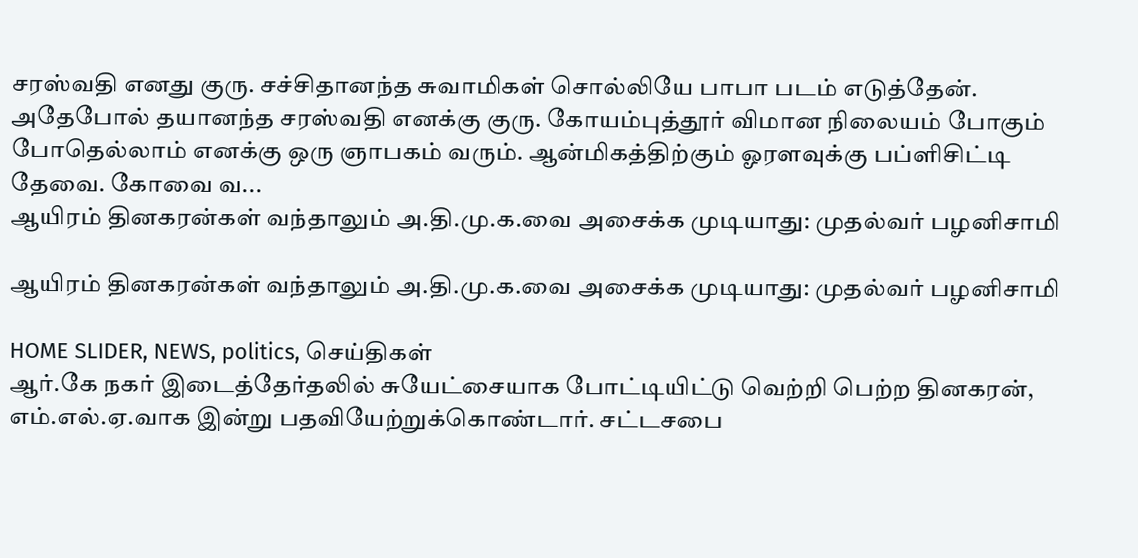சரஸ்வதி எனது குரு. சச்சிதானந்த சுவாமிகள் சொல்லியே பாபா படம் எடுத்தேன். அதேபோல் தயானந்த சரஸ்வதி எனக்கு குரு. கோயம்புத்தூர் விமான நிலையம் போகும் போதெல்லாம் எனக்கு ஒரு ஞாபகம் வரும். ஆன்மிகத்திற்கும் ஓரளவுக்கு பப்ளிசிட்டி தேவை. கோவை வ...
ஆயிரம் தினகரன்கள் வந்தாலும் அ.தி.மு.க.வை அசைக்க முடியாது: முதல்வர் பழனிசாமி

ஆயிரம் தினகரன்கள் வந்தாலும் அ.தி.மு.க.வை அசைக்க முடியாது: முதல்வர் பழனிசாமி

HOME SLIDER, NEWS, politics, செய்திகள்
ஆர்.கே நகர் இடைத்தேர்தலில் சுயேட்சையாக போட்டியிட்டு வெற்றி பெற்ற தினகரன், எம்.எல்.ஏ.வாக இன்று பதவியேற்றுக்கொண்டார். சட்டசபை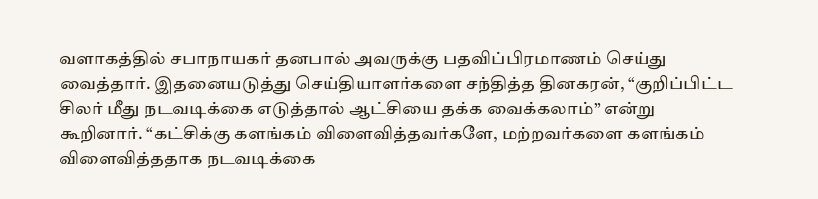வளாகத்தில் சபாநாயகர் தனபால் அவருக்கு பதவிப்பிரமாணம் செய்து வைத்தார். இதனையடுத்து செய்தியாளர்களை சந்தித்த தினகரன், “குறிப்பிட்ட சிலர் மீது நடவடிக்கை எடுத்தால் ஆட்சியை தக்க வைக்கலாம்” என்று கூறினார். “கட்சிக்கு களங்கம் விளைவித்தவர்களே, மற்றவர்களை களங்கம் விளைவித்ததாக நடவடிக்கை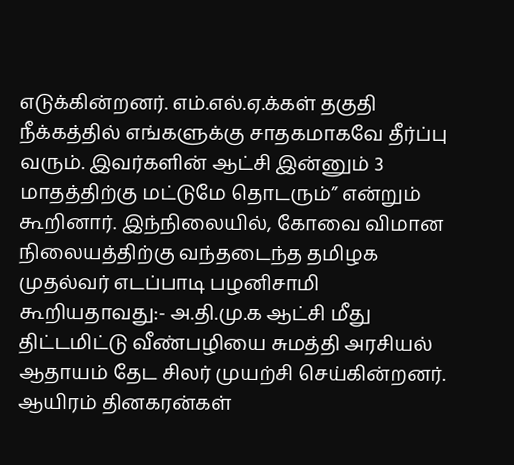எடுக்கின்றனர். எம்.எல்.ஏ.க்கள் தகுதி நீக்கத்தில் எங்களுக்கு சாதகமாகவே தீர்ப்பு வரும். இவர்களின் ஆட்சி இன்னும் 3 மாதத்திற்கு மட்டுமே தொடரும்” என்றும் கூறினார். இந்நிலையில், கோவை விமான நிலையத்திற்கு வந்தடைந்த தமிழக முதல்வர் எடப்பாடி பழனிசாமி கூறியதாவது:- அ.தி.மு.க ஆட்சி மீது திட்டமிட்டு வீண்பழியை சுமத்தி அரசியல் ஆதாயம் தேட சிலர் முயற்சி செய்கின்றனர். ஆயிரம் தினகரன்கள்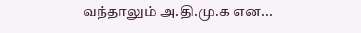வந்தாலும் அ.தி.மு.க என...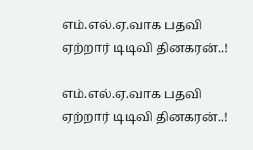எம்.எல்.ஏ.வாக பதவி ஏற்றார் டிடிவி தினகரன்..!

எம்.எல்.ஏ.வாக பதவி ஏற்றார் டிடிவி தினகரன்..!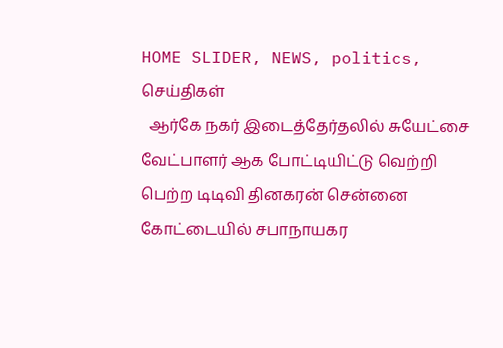HOME SLIDER, NEWS, politics, செய்திகள்
  ஆர்கே நகர் இடைத்தேர்தலில் சுயேட்சை வேட்பாளர் ஆக போட்டியிட்டு வெற்றி பெற்ற டிடிவி தினகரன் சென்னை கோட்டையில் சபாநாயகர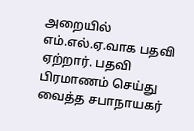அறையில் எம்.எல்.ஏ.வாக பதவி ஏற்றார். பதவி பிரமாணம் செய்து வைத்த சபாநாயகர்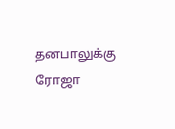தனபாலுக்கு ரோஜா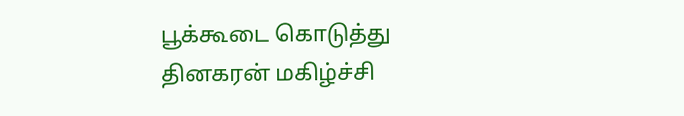பூக்கூடை கொடுத்து தினகரன் மகிழ்ச்சி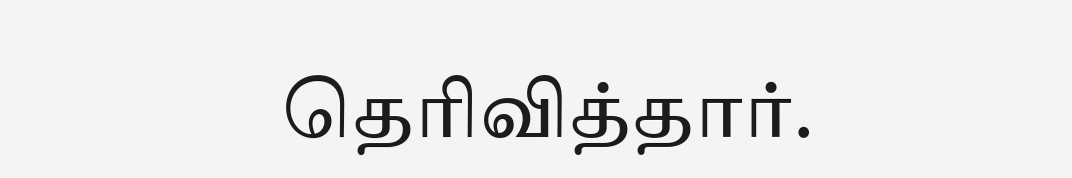தெரிவித்தார்.